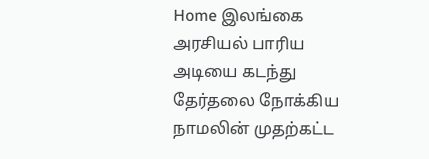Home இலங்கை அரசியல் பாரிய அடியை கடந்து தேர்தலை நோக்கிய நாமலின் முதற்கட்ட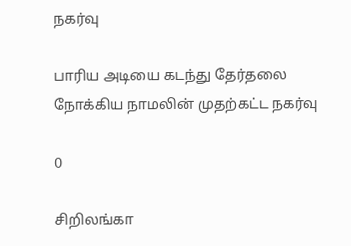நகர்வு

பாரிய அடியை கடந்து தேர்தலை நோக்கிய நாமலின் முதற்கட்ட நகர்வு

0

சிறிலங்கா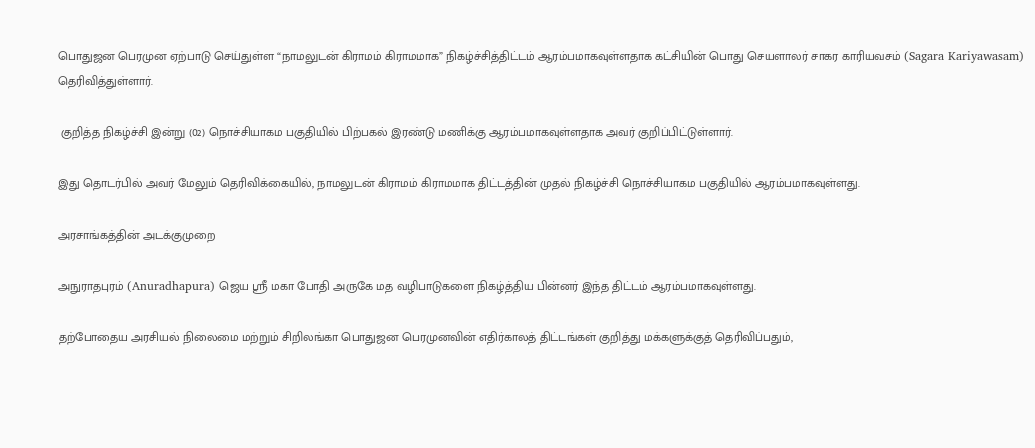பொதுஜன பெரமுன ஏற்பாடு செய்துள்ள “நாமலுடன் கிராமம் கிராமமாக” நிகழ்ச்சித்திட்டம் ஆரம்பமாகவுள்ளதாக கட்சியின் பொது செயளாலர் சாகர காரியவசம் (Sagara Kariyawasam) தெரிவித்துள்ளார்.

 குறித்த நிகழ்ச்சி இன்று (02) நொச்சியாகம பகுதியில் பிற்பகல் இரண்டு மணிக்கு ஆரம்பமாகவுள்ளதாக அவர் குறிப்பிட்டுள்ளார்.

இது தொடர்பில் அவர் மேலும் தெரிவிக்கையில், நாமலுடன் கிராமம் கிராமமாக திட்டத்தின் முதல் நிகழ்ச்சி நொச்சியாகம பகுதியில் ஆரம்பமாகவுள்ளது.

அரசாங்கத்தின் அடக்குமுறை

அநுராதபுரம் (Anuradhapura) ஜெய ஸ்ரீ மகா போதி அருகே மத வழிபாடுகளை நிகழ்த்திய பின்னர் இந்த திட்டம் ஆரம்பமாகவுள்ளது.

தற்போதைய அரசியல் நிலைமை மற்றும் சிறிலங்கா பொதுஜன பெரமுனவின் எதிர்காலத் திட்டங்கள் குறித்து மக்களுக்குத் தெரிவிப்பதும்,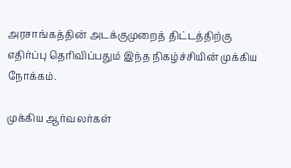அரசாங்கத்தின் அடக்குமுறைத் திட்டத்திற்கு எதிர்ப்பு தெரிவிப்பதும் இந்த நிகழ்ச்சியின் முக்கிய நோக்கம்.

முக்கிய ஆர்வலர்கள்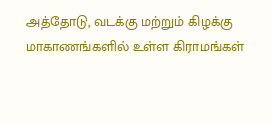அத்தோடு, வடக்கு மற்றும் கிழக்கு மாகாணங்களில் உள்ள கிராமங்கள்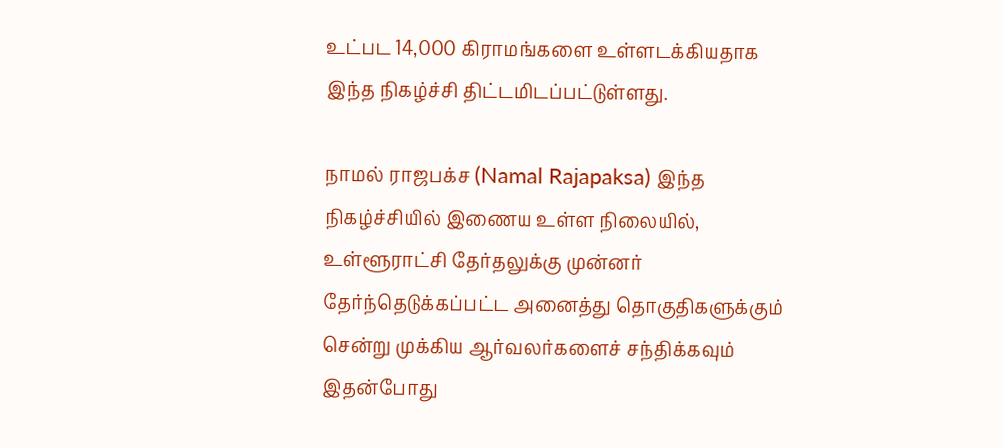உட்பட 14,000 கிராமங்களை உள்ளடக்கியதாக இந்த நிகழ்ச்சி திட்டமிடப்பட்டுள்ளது.

நாமல் ராஜபக்ச (Namal Rajapaksa) இந்த நிகழ்ச்சியில் இணைய உள்ள நிலையில், உள்ளூராட்சி தேர்தலுக்கு முன்னர் தேர்ந்தெடுக்கப்பட்ட அனைத்து தொகுதிகளுக்கும் சென்று முக்கிய ஆர்வலர்களைச் சந்திக்கவும் இதன்போது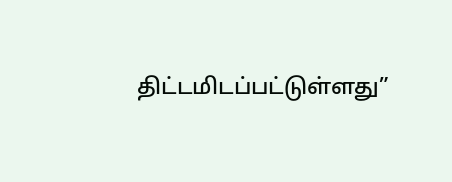திட்டமிடப்பட்டுள்ளது”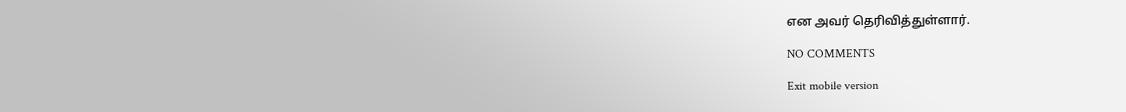என அவர் தெரிவித்துள்ளார்.

NO COMMENTS

Exit mobile version